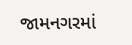જામનગરમાં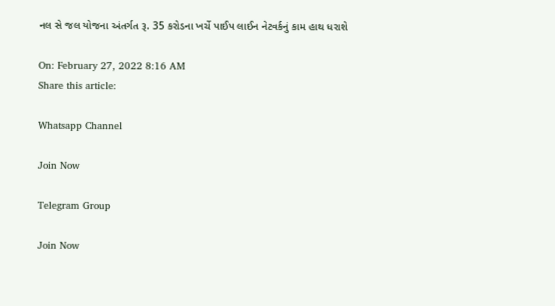નલ સે જલ યોજના અંતર્ગત રૂ. 35 કરોડના ખર્ચે પાઈપ લાઈન નેટવર્કનું કામ હાથ ધરાશે

On: February 27, 2022 8:16 AM
Share this article:

Whatsapp Channel

Join Now

Telegram Group

Join Now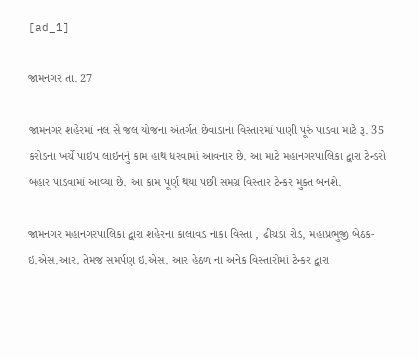[ad_1]

જામનગર તા. 27

જામનગર શહેરમાં નલ સે જલ યોજના અંતર્ગત છેવાડાના વિસ્તારમાં પાણી પૂરું પાડવા માટે રૂ. 35 કરોડના ખર્ચે પાઇપ લાઇનનું કામ હાથ ધરવામાં આવનાર છે. આ માટે મહાનગરપાલિકા દ્વારા ટેન્ડરો બહાર પાડવામાં આવ્યા છે. આ કામ પૂર્ણ થયા પછી સમગ્ર વિસ્તાર ટેન્કર મુક્ત બનશે.

જામનગર મહાનગરપાલિકા દ્વારા શહેરના કાલાવડ નાકા વિસ્તા , ઢીચડા રોડ, મહાપ્રભુજી બેઠક-ઇ.એસ.આર. તેમજ સમર્પણ ઇ.એસ. આર હેઠળ ના અનેક વિસ્તારોમાં ટેન્કર દ્વારા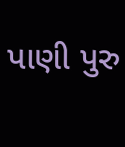પાણી પુરુ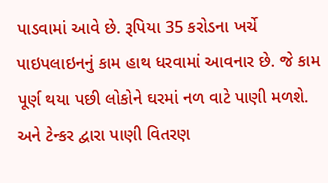પાડવામાં આવે છે. રૂપિયા 35 કરોડના ખર્ચે પાઇપલાઇનનું કામ હાથ ધરવામાં આવનાર છે. જે કામ પૂર્ણ થયા પછી લોકોને ઘરમાં નળ વાટે પાણી મળશે. અને ટેન્કર દ્વારા પાણી વિતરણ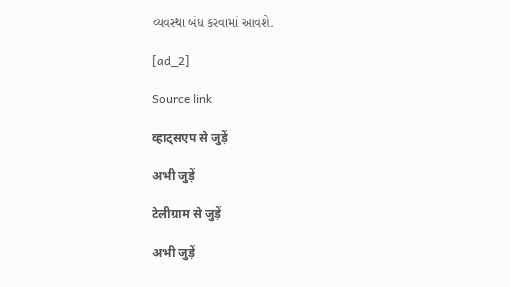વ્યવસ્થા બંધ કરવામાં આવશે.

[ad_2]

Source link

व्हाट्सएप से जुड़ें

अभी जुड़ें

टेलीग्राम से जुड़ें

अभी जुड़ें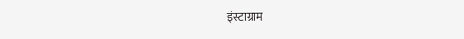इंस्टाग्राम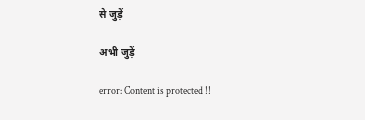से जुड़ें

अभी जुड़ें

error: Content is protected !!